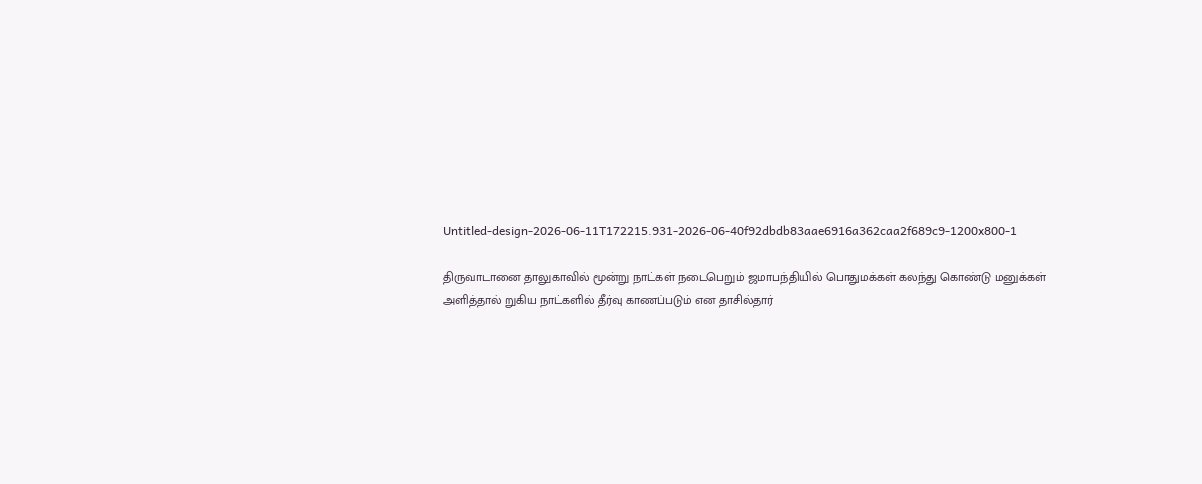Untitled-design-2026-06-11T172215.931-2026-06-40f92dbdb83aae6916a362caa2f689c9-1200x800-1

திருவாடானை தாலுகாவில் மூன்று நாட்கள் நடைபெறும் ஜமாபந்தியில் பொதுமக்கள் கலந்து கொண்டு மனுக்கள் அளித்தால் றுகிய நாட்களில் தீர்வு காணப்படும் என தாசில்தார்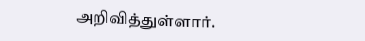அறிவித்துள்ளார்.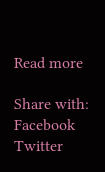Read more

Share with:
Facebook Twitter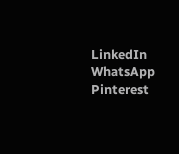LinkedIn WhatsApp Pinterest